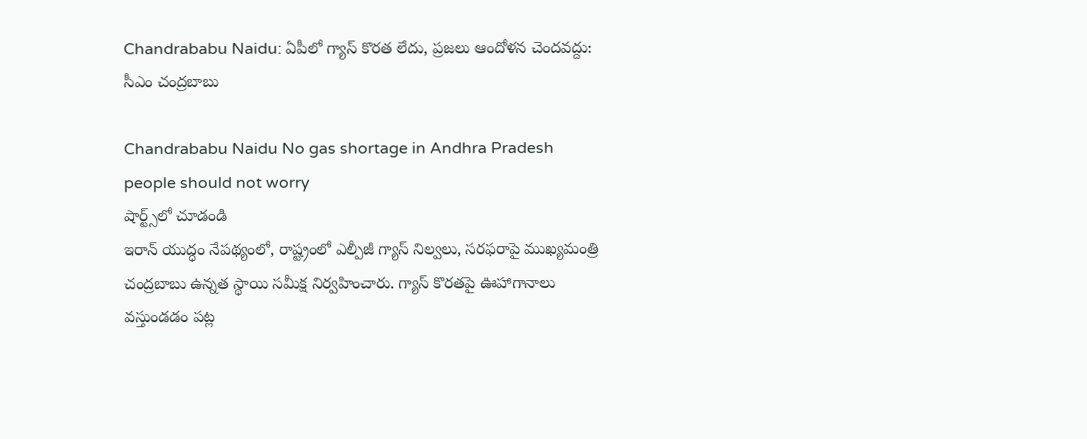Chandrababu Naidu: ఏపీలో గ్యాస్ కొరత లేదు, ప్రజలు ఆందోళన చెందవద్దు: సీఎం చంద్రబాబు

Chandrababu Naidu No gas shortage in Andhra Pradesh people should not worry
షార్ట్స్‌లో చూడండి
ఇరాన్ యుద్ధం నేపథ్యంలో, రాష్ట్రంలో ఎల్పీజీ గ్యాస్ నిల్వలు, సరఫరాపై ముఖ్యమంత్రి చంద్రబాబు ఉన్నత స్థాయి సమీక్ష నిర్వహించారు. గ్యాస్ కొరతపై ఊహాగానాలు వస్తుండడం పట్ల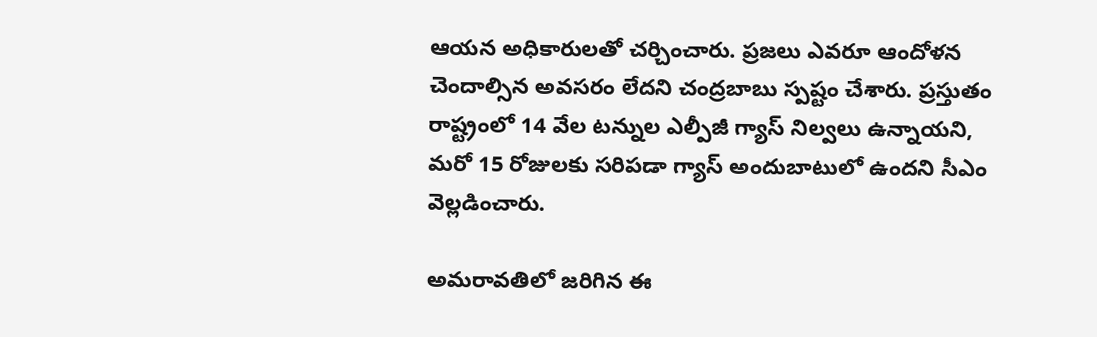ఆయన అధికారులతో చర్చించారు. ప్రజలు ఎవరూ ఆందోళన చెందాల్సిన అవసరం లేదని చంద్రబాబు స్పష్టం చేశారు. ప్రస్తుతం రాష్ట్రంలో 14 వేల టన్నుల ఎల్పీజీ గ్యాస్ నిల్వలు ఉన్నాయని, మరో 15 రోజులకు సరిపడా గ్యాస్ అందుబాటులో ఉందని సీఎం వెల్లడించారు.

అమరావతిలో జరిగిన ఈ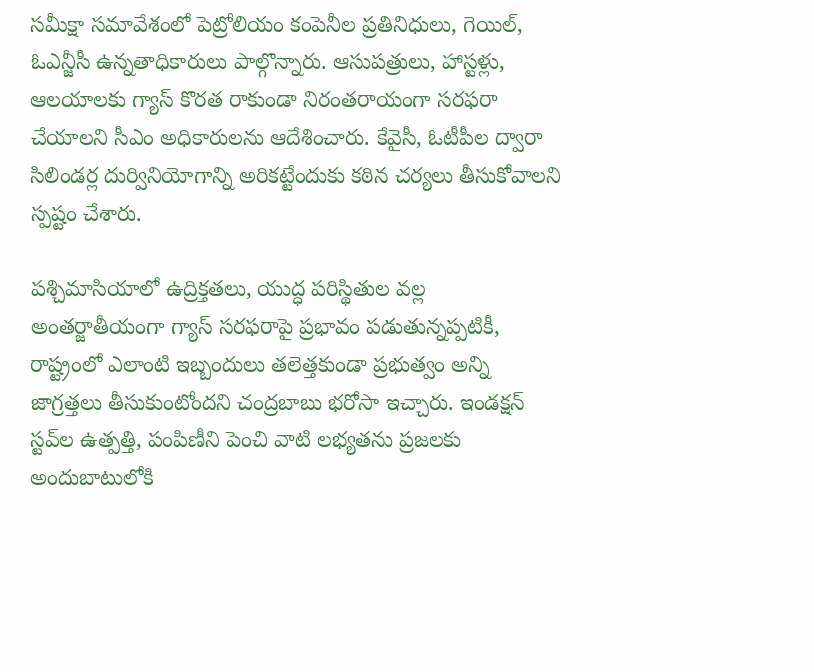సమీక్షా సమావేశంలో పెట్రోలియం కంపెనీల ప్రతినిధులు, గెయిల్, ఓఎన్జీసీ ఉన్నతాధికారులు పాల్గొన్నారు. ఆసుపత్రులు, హాస్టళ్లు, ఆలయాలకు గ్యాస్ కొరత రాకుండా నిరంతరాయంగా సరఫరా చేయాలని సీఎం అధికారులను ఆదేశించారు. కేవైసీ, ఓటీపీల ద్వారా సిలిండర్ల దుర్వినియోగాన్ని అరికట్టేందుకు కఠిన చర్యలు తీసుకోవాలని స్పష్టం చేశారు.

పశ్చిమాసియాలో ఉద్రిక్తతలు, యుద్ధ పరిస్థితుల వల్ల అంతర్జాతీయంగా గ్యాస్ సరఫరాపై ప్రభావం పడుతున్నప్పటికీ, రాష్ట్రంలో ఎలాంటి ఇబ్బందులు తలెత్తకుండా ప్రభుత్వం అన్ని జాగ్రత్తలు తీసుకుంటోందని చంద్రబాబు భరోసా ఇచ్చారు. ఇండక్షన్ స్టవ్‌ల ఉత్పత్తి, పంపిణీని పెంచి వాటి లభ్యతను ప్రజలకు అందుబాటులోకి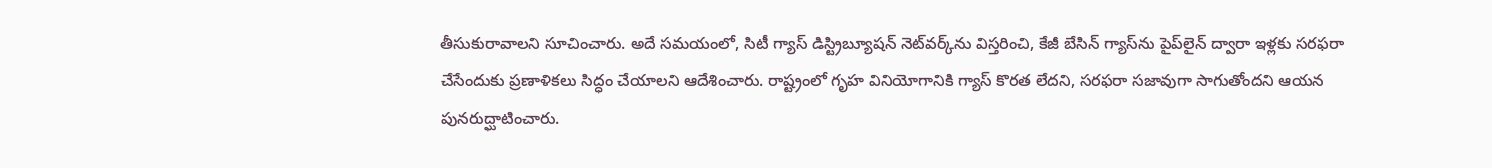తీసుకురావాలని సూచించారు. అదే సమయంలో, సిటీ గ్యాస్ డిస్ట్రిబ్యూషన్ నెట్‌వర్క్‌ను విస్తరించి, కేజీ బేసిన్ గ్యాస్‌ను పైప్‌లైన్ ద్వారా ఇళ్లకు సరఫరా చేసేందుకు ప్రణాళికలు సిద్ధం చేయాలని ఆదేశించారు. రాష్ట్రంలో గృహ వినియోగానికి గ్యాస్ కొరత లేదని, సరఫరా సజావుగా సాగుతోందని ఆయన పునరుద్ఘాటించారు.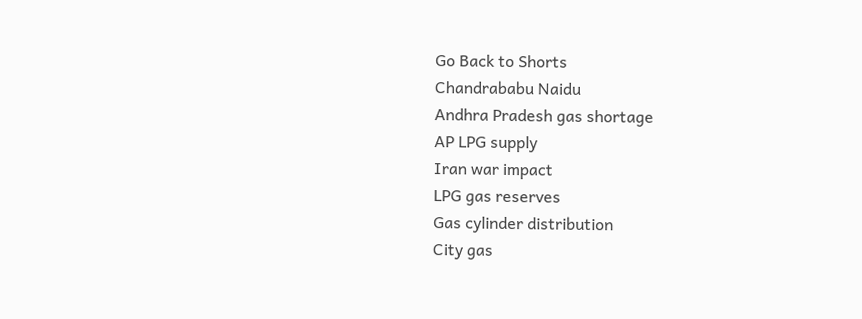Go Back to Shorts
Chandrababu Naidu
Andhra Pradesh gas shortage
AP LPG supply
Iran war impact
LPG gas reserves
Gas cylinder distribution
City gas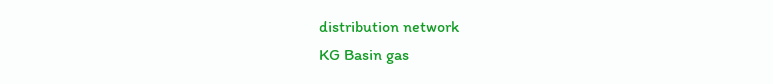distribution network
KG Basin gas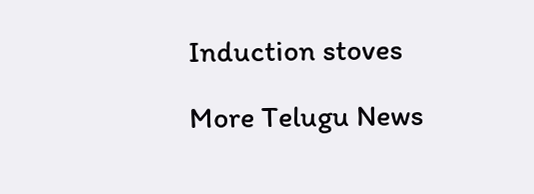Induction stoves

More Telugu News